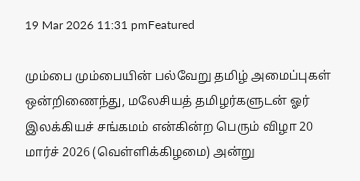19 Mar 2026 11:31 pmFeatured

மும்பை மும்பையின் பல்வேறு தமிழ் அமைப்புகள் ஒன்றிணைந்து, மலேசியத் தமிழர்களுடன் ஓர் இலக்கியச் சங்கமம் என்கின்ற பெரும் விழா 20 மார்ச் 2026 (வெள்ளிக்கிழமை) அன்று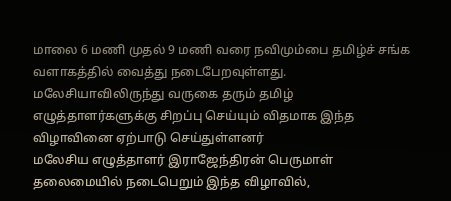மாலை 6 மணி முதல் 9 மணி வரை நவிமும்பை தமிழ்ச் சங்க வளாகத்தில் வைத்து நடைபேறவுள்ளது.
மலேசியாவிலிருந்து வருகை தரும் தமிழ் எழுத்தாளர்களுக்கு சிறப்பு செய்யும் விதமாக இந்த விழாவினை ஏற்பாடு செய்துள்ளனர்
மலேசிய எழுத்தாளர் இராஜேந்திரன் பெருமாள் தலைமையில் நடைபெறும் இந்த விழாவில்,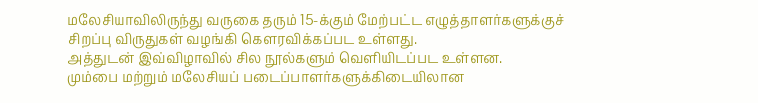மலேசியாவிலிருந்து வருகை தரும் 15-க்கும் மேற்பட்ட எழுத்தாளர்களுக்குச் சிறப்பு விருதுகள் வழங்கி கௌரவிக்கப்பட உள்ளது.
அத்துடன் இவ்விழாவில் சில நூல்களும் வெளியிடப்பட உள்ளன.
மும்பை மற்றும் மலேசியப் படைப்பாளர்களுக்கிடையிலான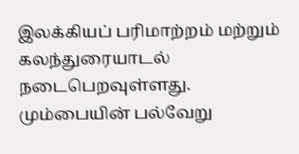இலக்கியப் பரிமாற்றம் மற்றும் கலந்துரையாடல் நடைபெறவுள்ளது.
மும்பையின் பல்வேறு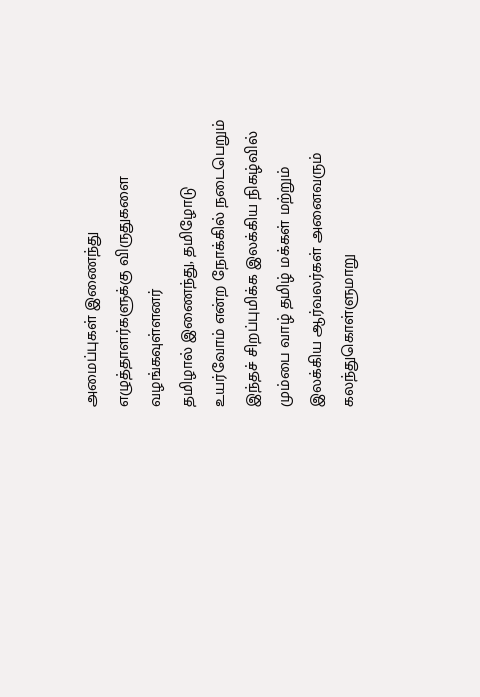அமைப்புகள் இணைந்து எழுத்தாளர்களுக்கு விருதுகளை வழங்கவுள்ளனர்
தமிழால் இணைந்து, தமிழோடு உயர்வோம் என்ற நோக்கில் நடைபெறும் இந்தச் சிறப்புமிக்க இலக்கிய நிகழ்வில் மும்பை வாழ் தமிழ் மக்கள் மற்றும் இலக்கிய ஆர்வலர்கள் அனைவரும் கலந்துகொள்ளுமாறு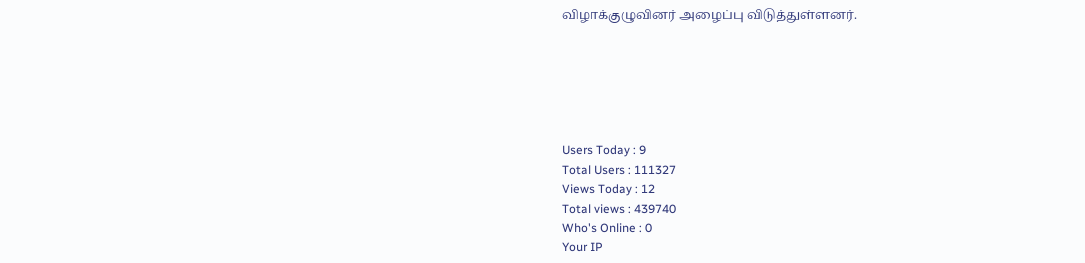விழாக்குழுவினர் அழைப்பு விடுத்துள்ளனர்.






Users Today : 9
Total Users : 111327
Views Today : 12
Total views : 439740
Who's Online : 0
Your IP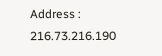Address : 216.73.216.190